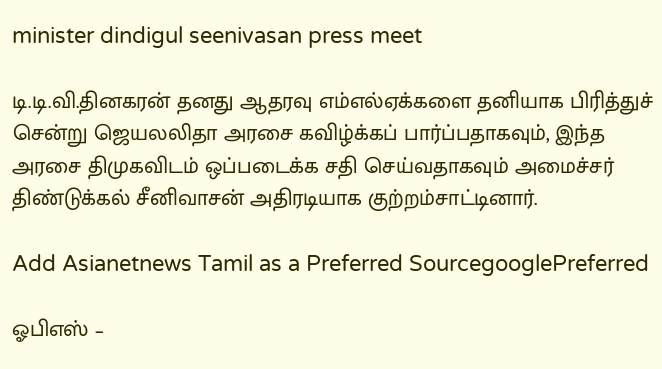minister dindigul seenivasan press meet

டி.டி.வி.தினகரன் தனது ஆதரவு எம்எல்ஏக்களை தனியாக பிரித்துச் சென்று ஜெயலலிதா அரசை கவிழ்க்கப் பார்ப்பதாகவும், இந்த அரசை திமுகவிடம் ஒப்படைக்க சதி செய்வதாகவும் அமைச்சர் திண்டுக்கல் சீனிவாசன் அதிரடியாக குற்றம்சாட்டினார்.

Add Asianetnews Tamil as a Preferred SourcegooglePreferred

ஓபிஎஸ் –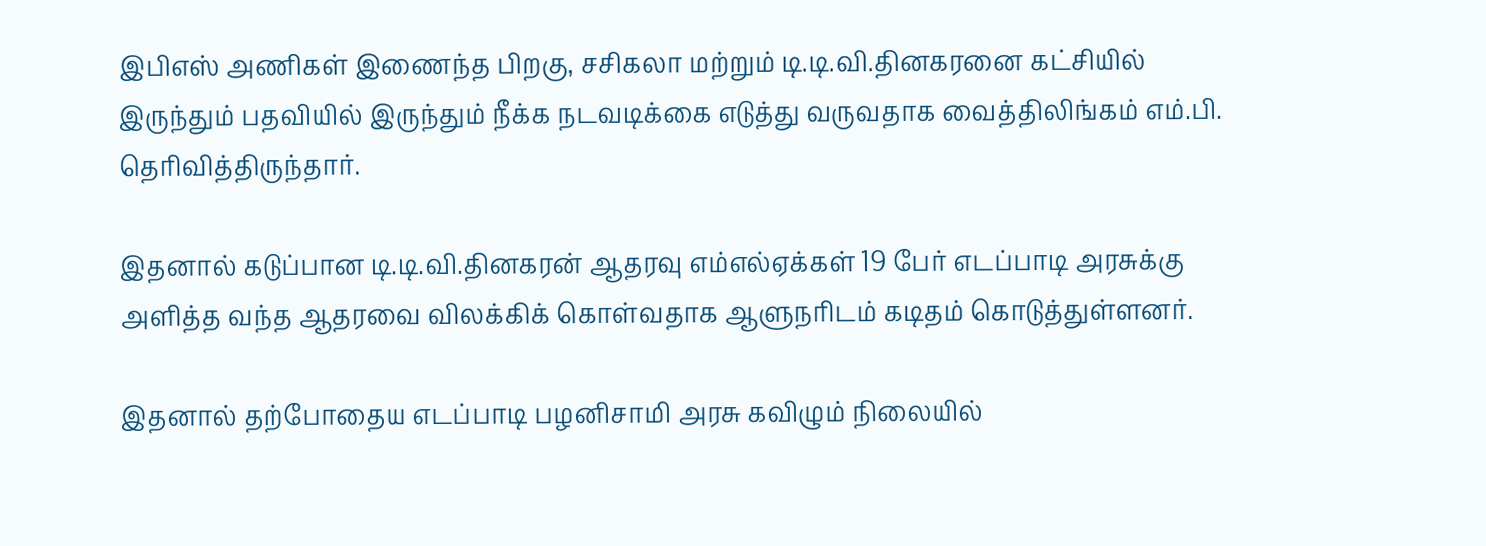இபிஎஸ் அணிகள் இணைந்த பிறகு, சசிகலா மற்றும் டி.டி.வி.தினகரனை கட்சியில் இருந்தும் பதவியில் இருந்தும் நீக்க நடவடிக்கை எடுத்து வருவதாக வைத்திலிங்கம் எம்.பி. தெரிவித்திருந்தார்.

இதனால் கடுப்பான டி.டி.வி.தினகரன் ஆதரவு எம்எல்ஏக்கள் 19 பேர் எடப்பாடி அரசுக்கு அளித்த வந்த ஆதரவை விலக்கிக் கொள்வதாக ஆளுநரிடம் கடிதம் கொடுத்துள்ளனர்.

இதனால் தற்போதைய எடப்பாடி பழனிசாமி அரசு கவிழும் நிலையில்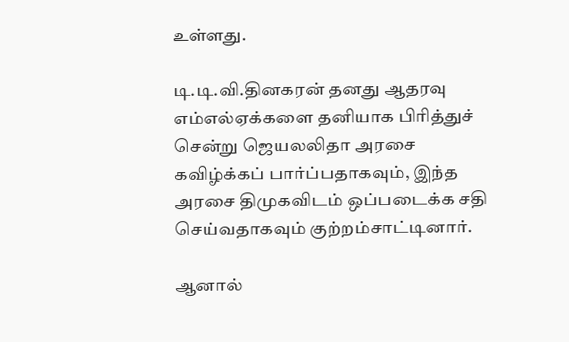உள்ளது.

டி.டி.வி.தினகரன் தனது ஆதரவு எம்எல்ஏக்களை தனியாக பிரித்துச் சென்று ஜெயலலிதா அரசை கவிழ்க்கப் பார்ப்பதாகவும், இந்த அரசை திமுகவிடம் ஒப்படைக்க சதி செய்வதாகவும் குற்றம்சாட்டினார்.

ஆனால்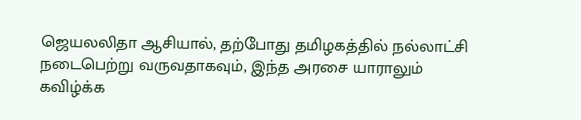ஜெயலலிதா ஆசியால், தற்போது தமிழகத்தில் நல்லாட்சி நடைபெற்று வருவதாகவும், இந்த அரசை யாராலும் கவிழ்க்க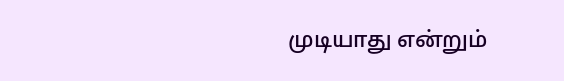முடியாது என்றும்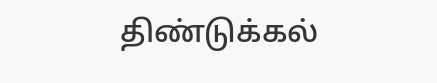திண்டுக்கல்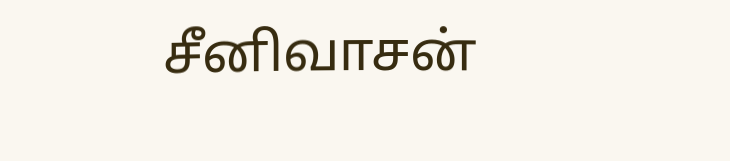சீனிவாசன்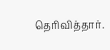தெரிவித்தார்.